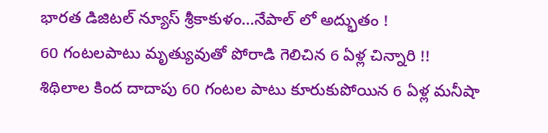భారత డిజిటల్ న్యూస్ శ్రీకాకుళం…నేపాల్ లో అద్భుతం !
60 గంటలపాటు మృత్యువుతో పోరాడి గెలిచిన 6 ఏళ్ల చిన్నారి !!
శిథిలాల కింద దాదాపు 60 గంటల పాటు కూరుకుపోయిన 6 ఏళ్ల మనీషా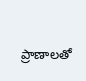ప్రాణాలతో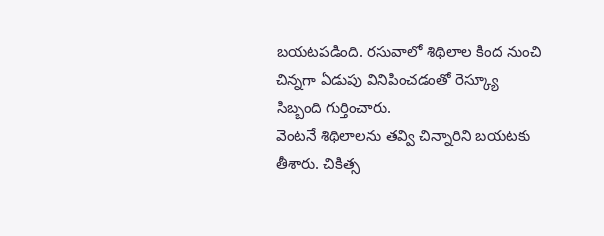బయటపడింది. రసువాలో శిథిలాల కింద నుంచి చిన్నగా ఏడుపు వినిపించడంతో రెస్క్యూ సిబ్బంది గుర్తించారు.
వెంటనే శిథిలాలను తవ్వి చిన్నారిని బయటకు తీశారు. చికిత్స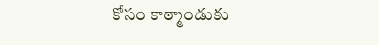కోసం కాఠ్మాండుకు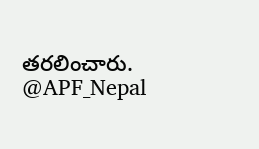తరలించారు.
@APF_Nepal